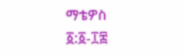ማቴዎስ ፩:፩-፲፰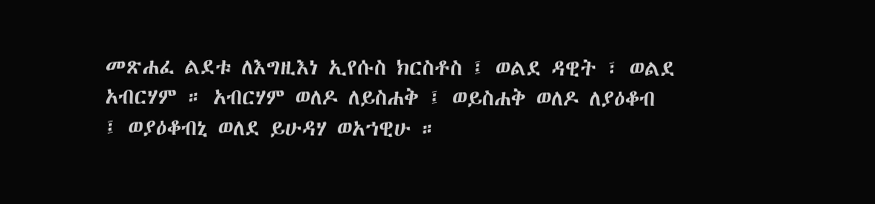መጽሐፈ ልደቱ ለእግዚእነ ኢየሱስ ክርስቶስ ፤ ወልደ ዳዊት ፣ ወልደ አብርሃም ። አብርሃም ወለዶ ለይስሐቅ ፤ ወይስሐቅ ወለዶ ለያዕቆብ ፤ ወያዕቆብኒ ወለደ ይሁዳሃ ወአኀዊሁ ።